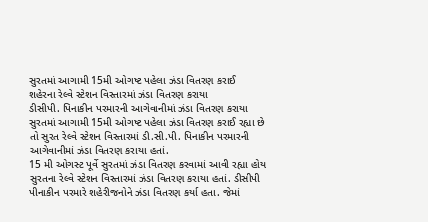સુરતમાં આગામી 15મી ઓગષ્ટ પહેલા ઝંડા વિતરણ કરાઈ
શહેરના રેલ્વે સ્ટેશન વિસ્તારમાં ઝંડા વિતરણ કરાયા
ડીસીપી. પિનાકીન પરમારની આગેવાનીમાં ઝંડા વિતરણ કરાયા
સુરતમાં આગામી 15મી ઓગષ્ટ પહેલા ઝંડા વિતરણ કરાઈ રહ્યા છે તો સુરત રેલ્વે સ્ટેશન વિસ્તારમાં ડી.સી.પી. પિનાકીન પરમારની આગેવાનીમાં ઝંડા વિતરણ કરાયા હતાં.
15 મી ઓગસ્ટ પૂર્વે સુરતમાં ઝંડા વિતરણ કરવામાં આવી રહ્યા હોય સુરતના રેલ્વે સ્ટેશન વિસ્તારમાં ઝંડા વિતરણ કરાયા હતાં. ડીસીપી પીનાકીન પરમારે શહેરીજનોને ઝંડા વિતરણ કર્યા હતા. જેમાં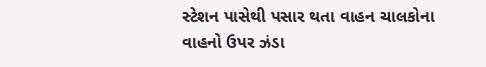સ્ટેશન પાસેથી પસાર થતા વાહન ચાલકોના વાહનો ઉપર ઝંડા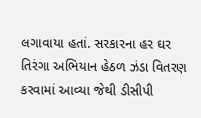લગાવાયા હતાં. સરકારના હર ઘર તિરંગા અભિયાન હેઠળ ઝંડા વિતરણ કરવામાં આવ્યા જેથી ડીસીપી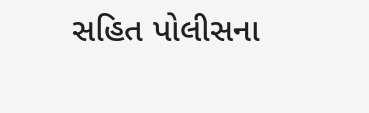સહિત પોલીસના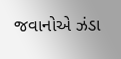જવાનોએ ઝંડા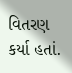વિતરણ કર્યા હતાં.